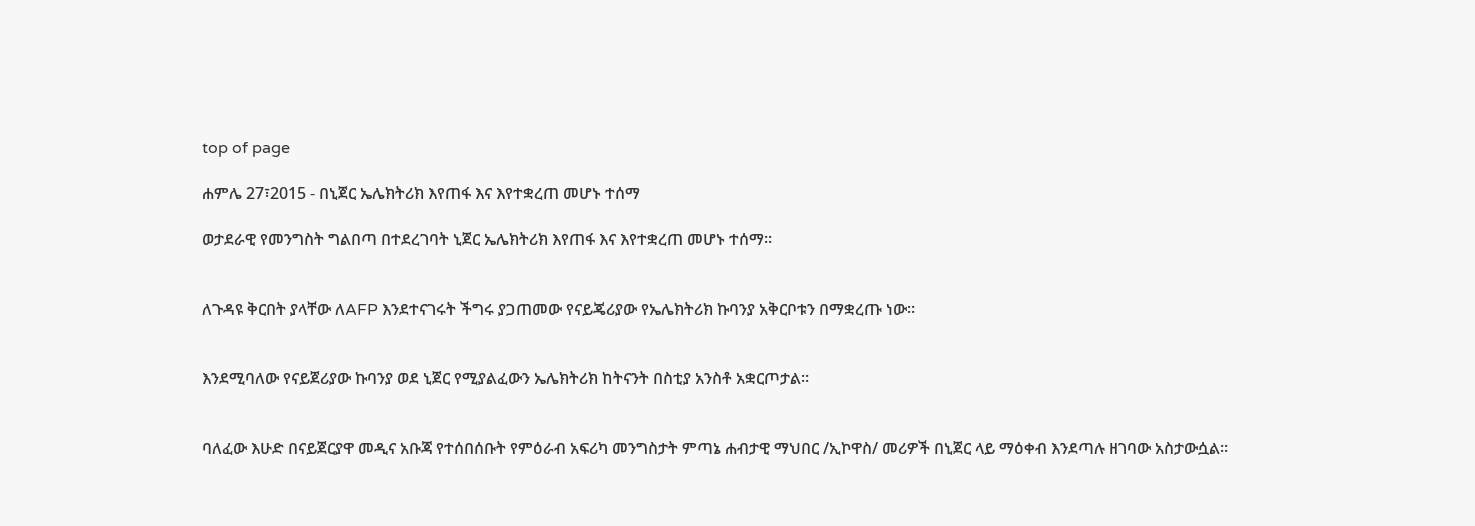top of page

ሐምሌ 27፣2015 - በኒጀር ኤሌክትሪክ እየጠፋ እና እየተቋረጠ መሆኑ ተሰማ

ወታደራዊ የመንግስት ግልበጣ በተደረገባት ኒጀር ኤሌክትሪክ እየጠፋ እና እየተቋረጠ መሆኑ ተሰማ፡፡


ለጉዳዩ ቅርበት ያላቸው ለAFP እንደተናገሩት ችግሩ ያጋጠመው የናይጄሪያው የኤሌክትሪክ ኩባንያ አቅርቦቱን በማቋረጡ ነው፡፡


እንደሚባለው የናይጀሪያው ኩባንያ ወደ ኒጀር የሚያልፈውን ኤሌክትሪክ ከትናንት በስቲያ አንስቶ አቋርጦታል፡፡


ባለፈው እሁድ በናይጀርያዋ መዲና አቡጃ የተሰበሰቡት የምዕራብ አፍሪካ መንግስታት ምጣኔ ሐብታዊ ማህበር /ኢኮዋስ/ መሪዎች በኒጀር ላይ ማዕቀብ እንደጣሉ ዘገባው አስታውሷል፡፡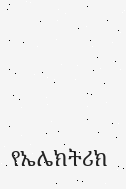የኤሌክትሪክ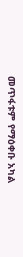መጥፋቱም የማዕቀቡ አካል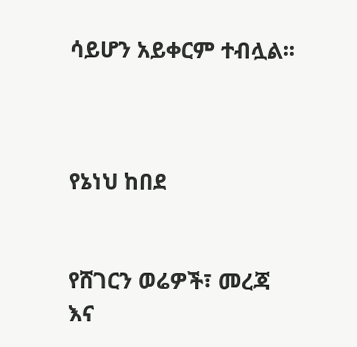ሳይሆን አይቀርም ተብሏል፡፡



የኔነህ ከበደ


የሸገርን ወሬዎች፣ መረጃ እና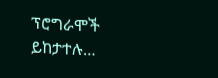ፕሮግራሞች ይከታተሉ…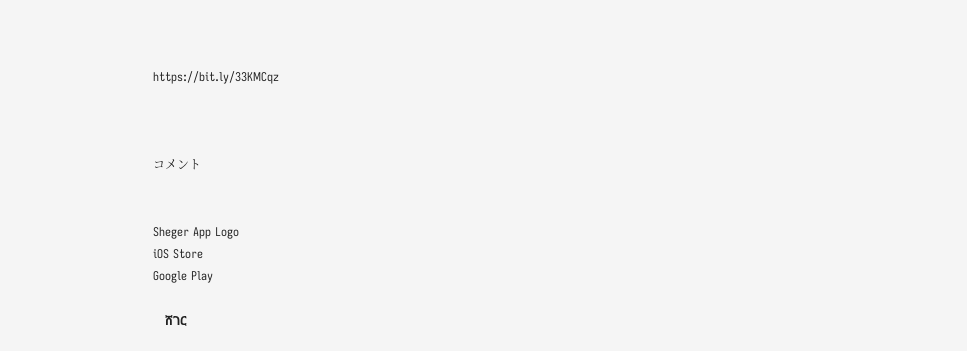https://bit.ly/33KMCqz



コメント


Sheger App Logo
iOS Store
Google Play

    ሸገር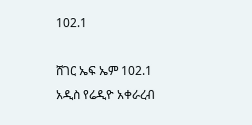102.1

ሸገር ኤፍ ኤም 102.1 አዲስ የሬዲዮ አቀራረብ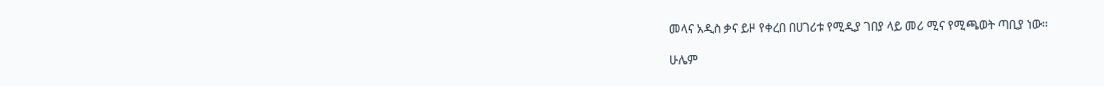መላና አዲስ ቃና ይዞ የቀረበ በሀገሪቱ የሚዲያ ገበያ ላይ መሪ ሚና የሚጫወት ጣቢያ ነው፡፡

ሁሌም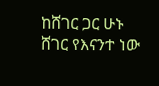ከሸገር ጋር ሁኑ
ሸገር የእናንተ ነው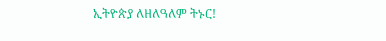ኢትዮጵያ ለዘለዓለም ትኑር!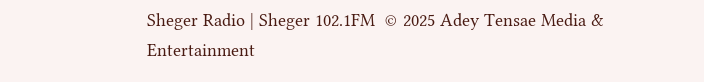Sheger Radio | Sheger 102.1FM  © 2025 Adey Tensae Media & Entertainment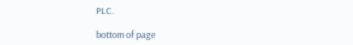PLC.

bottom of page